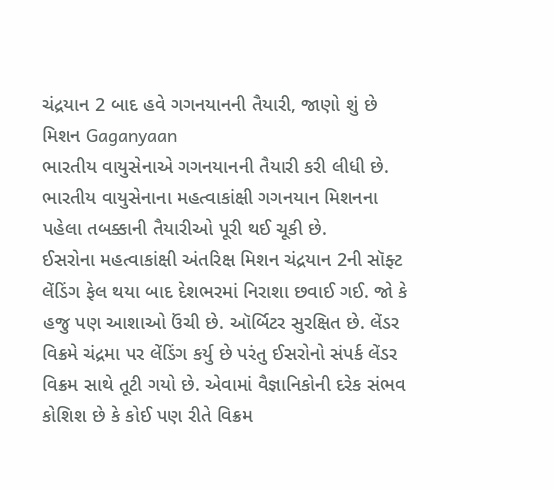ચંદ્રયાન 2 બાદ હવે ગગનયાનની તૈયારી, જાણો શું છે મિશન Gaganyaan
ભારતીય વાયુસેનાએ ગગનયાનની તૈયારી કરી લીધી છે. ભારતીય વાયુસેનાના મહત્વાકાંક્ષી ગગનયાન મિશનના પહેલા તબક્કાની તૈયારીઓ પૂરી થઈ ચૂકી છે.
ઈસરોના મહત્વાકાંક્ષી અંતરિક્ષ મિશન ચંદ્રયાન 2ની સૉફ્ટ લેંડિંગ ફેલ થયા બાદ દેશભરમાં નિરાશા છવાઈ ગઈ. જો કે હજુ પણ આશાઓ ઉંચી છે. ઑર્બિટર સુરક્ષિત છે. લેંડર વિક્રમે ચંદ્રમા પર લેંડિંગ કર્યુ છે પરંતુ ઈસરોનો સંપર્ક લેંડર વિક્રમ સાથે તૂટી ગયો છે. એવામાં વૈજ્ઞાનિકોની દરેક સંભવ કોશિશ છે કે કોઈ પણ રીતે વિક્રમ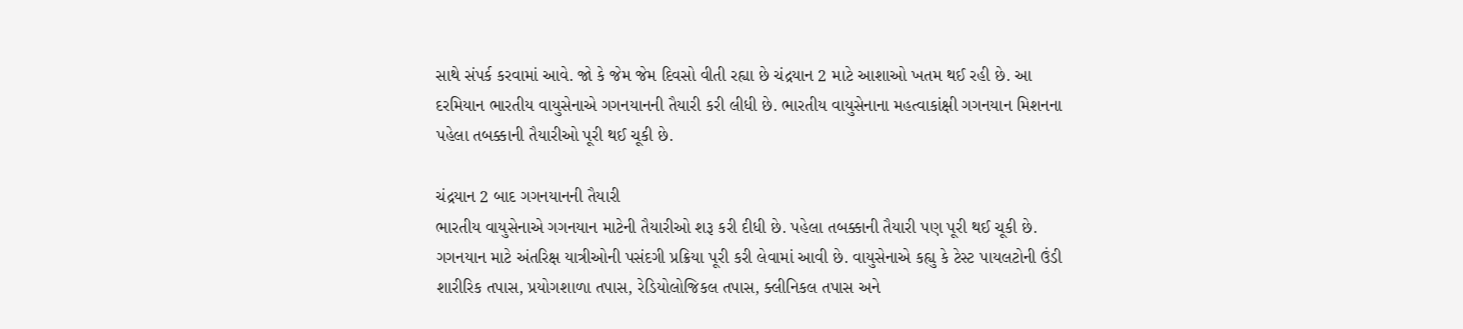સાથે સંપર્ક કરવામાં આવે. જો કે જેમ જેમ દિવસો વીતી રહ્યા છે ચંદ્રયાન 2 માટે આશાઓ ખતમ થઈ રહી છે. આ દરમિયાન ભારતીય વાયુસેનાએ ગગનયાનની તૈયારી કરી લીધી છે. ભારતીય વાયુસેનાના મહત્વાકાંક્ષી ગગનયાન મિશનના પહેલા તબક્કાની તૈયારીઓ પૂરી થઈ ચૂકી છે.

ચંદ્રયાન 2 બાદ ગગનયાનની તૈયારી
ભારતીય વાયુસેનાએ ગગનયાન માટેની તૈયારીઓ શરૂ કરી દીધી છે. પહેલા તબક્કાની તૈયારી પણ પૂરી થઈ ચૂકી છે. ગગનયાન માટે અંતરિક્ષ યાત્રીઓની પસંદગી પ્રક્રિયા પૂરી કરી લેવામાં આવી છે. વાયુસેનાએ કહ્યુ કે ટેસ્ટ પાયલટોની ઉંડી શારીરિક તપાસ, પ્રયોગશાળા તપાસ, રેડિયોલોજિકલ તપાસ, ક્લીનિકલ તપાસ અને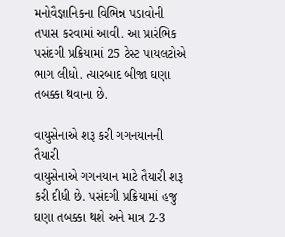મનોવૈજ્ઞાનિકના વિભિન્ન પડાવોની તપાસ કરવામાં આવી. આ પ્રારંભિક પસંદગી પ્રક્રિયામાં 25 ટેસ્ટ પાયલટોએ ભાગ લીધો. ત્યારબાદ બીજા ઘણા તબક્કા થવાના છે.

વાયુસેનાએ શરૂ કરી ગગનયાનની તૈયારી
વાયુસેનાએ ગગનયાન માટે તૈયારી શરૂ કરી દીધી છે. પસંદગી પ્રક્રિયામાં હજુ ઘણા તબક્કા થશે અને માત્ર 2-3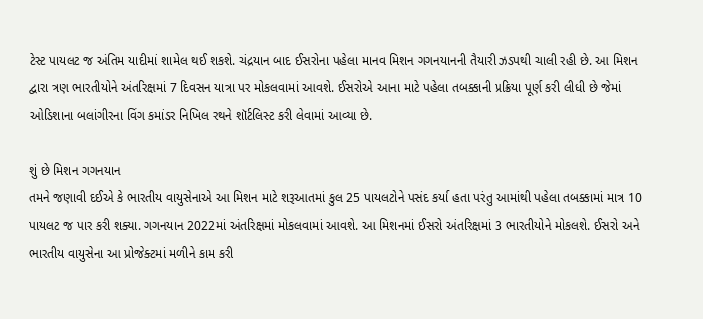ટેસ્ટ પાયલટ જ અંતિમ યાદીમાં શામેલ થઈ શકશે. ચંદ્રયાન બાદ ઈસરોના પહેલા માનવ મિશન ગગનયાનની તૈયારી ઝડપથી ચાલી રહી છે. આ મિશન દ્વારા ત્રણ ભારતીયોને અંતરિક્ષમાં 7 દિવસન યાત્રા પર મોકલવામાં આવશે. ઈસરોએ આના માટે પહેલા તબક્કાની પ્રક્રિયા પૂર્ણ કરી લીધી છે જેમાં ઓડિશાના બલાંગીરના વિંગ કમાંડર નિખિલ રથને શૉર્ટલિસ્ટ કરી લેવામાં આવ્યા છે.

શું છે મિશન ગગનયાન
તમને જણાવી દઈએ કે ભારતીય વાયુસેનાએ આ મિશન માટે શરૂઆતમાં કુલ 25 પાયલટોને પસંદ કર્યા હતા પરંતુ આમાંથી પહેલા તબક્કામાં માત્ર 10 પાયલટ જ પાર કરી શક્યા. ગગનયાન 2022માં અંતરિક્ષમાં મોકલવામાં આવશે. આ મિશનમાં ઈસરો અંતરિક્ષમાં 3 ભારતીયોને મોકલશે. ઈસરો અને ભારતીય વાયુસેના આ પ્રોજેક્ટમાં મળીને કામ કરી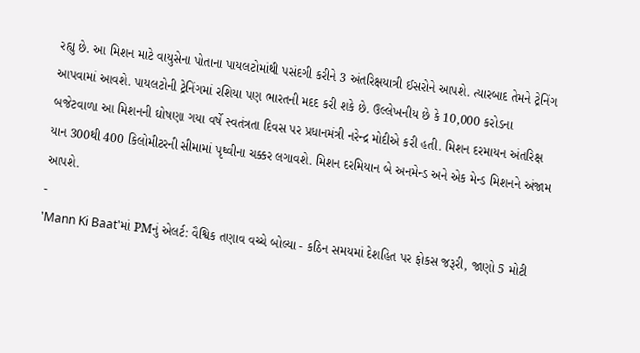રહ્યુ છે. આ મિશન માટે વાયુસેના પોતાના પાયલટોમાંથી પસંદગી કરીને 3 અંતરિક્ષયાત્રી ઈસરોને આપશે. ત્યારબાદ તેમને ટ્રેનિંગ આપવામાં આવશે. પાયલટોની ટ્રેનિંગમાં રશિયા પણ ભારતની મદદ કરી શકે છે. ઉલ્લેખનીય છે કે 10,000 કરોડના બજેટવાળા આ મિશનની ઘોષણા ગયા વર્ષે સ્વતંત્રતા દિવસ પર પ્રધાનમંત્રી નરેન્દ્ર મોદીએ કરી હતી. મિશન દરમાયન અંતરિક્ષ યાન 300થી 400 કિલોમીટરની સીમામાં પૃથ્વીના ચક્કર લગાવશે. મિશન દરમિયાન બે અનમેન્ડ અને એક મેન્ડ મિશનને અંજામ આપશે.
-
'Mann Ki Baat'માં PMનું એલર્ટ: વૈશ્વિક તણાવ વચ્ચે બોલ્યા - કઠિન સમયમાં દેશહિત પર ફોકસ જરૂરી, જાણો 5 મોટી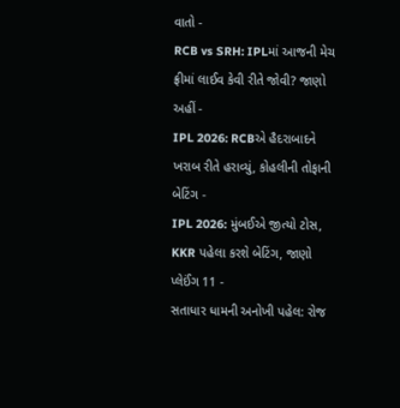વાતો -
RCB vs SRH: IPLમાં આજની મેચ ફ્રીમાં લાઈવ કેવી રીતે જોવી? જાણો અહીં -
IPL 2026: RCBએ હૈદરાબાદને ખરાબ રીતે હરાવ્યું, કોહલીની તોફાની બેટિંગ -
IPL 2026: મુંબઈએ જીત્યો ટોસ, KKR પહેલા કરશે બેટિંગ, જાણો પ્લેઈંગ 11 -
સતાધાર ધામની અનોખી પહેલ: રોજ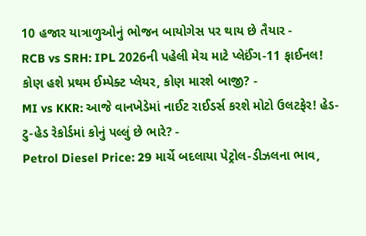10 હજાર યાત્રાળુઓનું ભોજન બાયોગેસ પર થાય છે તૈયાર -
RCB vs SRH: IPL 2026ની પહેલી મેચ માટે પ્લેઈંગ-11 ફાઈનલ! કોણ હશે પ્રથમ ઈમ્પેક્ટ પ્લેયર, કોણ મારશે બાજી? -
MI vs KKR: આજે વાનખેડેમાં નાઈટ રાઈડર્સ કરશે મોટો ઉલટફેર! હેડ-ટુ-હેડ રેકોર્ડમાં કોનું પલ્લું છે ભારે? -
Petrol Diesel Price: 29 માર્ચે બદલાયા પેટ્રોલ-ડીઝલના ભાવ,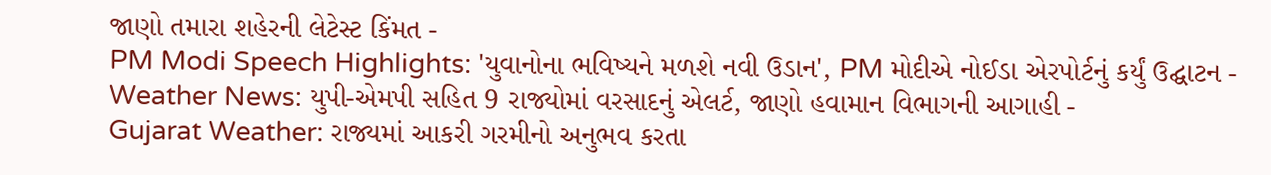જાણો તમારા શહેરની લેટેસ્ટ કિંમત -
PM Modi Speech Highlights: 'યુવાનોના ભવિષ્યને મળશે નવી ઉડાન', PM મોદીએ નોઈડા એરપોર્ટનું કર્યું ઉદ્ઘાટન -
Weather News: યુપી-એમપી સહિત 9 રાજ્યોમાં વરસાદનું એલર્ટ, જાણો હવામાન વિભાગની આગાહી -
Gujarat Weather: રાજ્યમાં આકરી ગરમીનો અનુભવ કરતા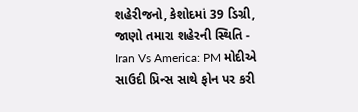શહેરીજનો, કેશોદમાં 39 ડિગ્રી, જાણો તમારા શહેરની સ્થિતિ -
Iran Vs America: PM મોદીએ સાઉદી પ્રિન્સ સાથે ફોન પર કરી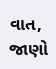વાત, જાણો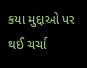કયા મુદ્દાઓ પર થઈ ચર્ચા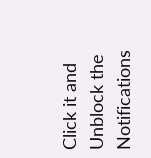Click it and Unblock the Notifications